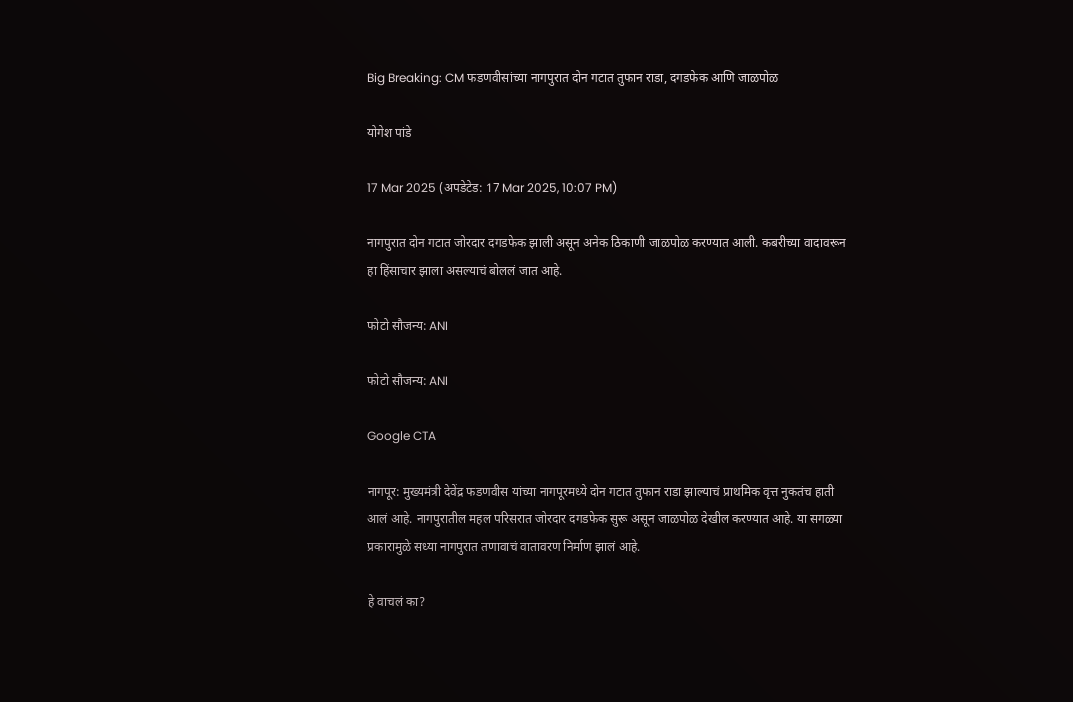Big Breaking: CM फडणवीसांच्या नागपुरात दोन गटात तुफान राडा, दगडफेक आणि जाळपोळ

योगेश पांडे

17 Mar 2025 (अपडेटेड: 17 Mar 2025, 10:07 PM)

नागपुरात दोन गटात जोरदार दगडफेक झाली असून अनेक ठिकाणी जाळपोळ करण्यात आली. कबरीच्या वादावरून हा हिंसाचार झाला असल्याचं बोललं जात आहे.

फोटो सौजन्य: ANI

फोटो सौजन्य: ANI

Google CTA

नागपूर: मुख्यमंत्री देवेंद्र फडणवीस यांच्या नागपूरमध्ये दोन गटात तुफान राडा झाल्याचं प्राथमिक वृत्त नुकतंच हाती आलं आहे. नागपुरातील महल परिसरात जोरदार दगडफेक सुरू असून जाळपोळ देखील करण्यात आहे. या सगळ्या प्रकारामुळे सध्या नागपुरात तणावाचं वातावरण निर्माण झालं आहे.

हे वाचलं का?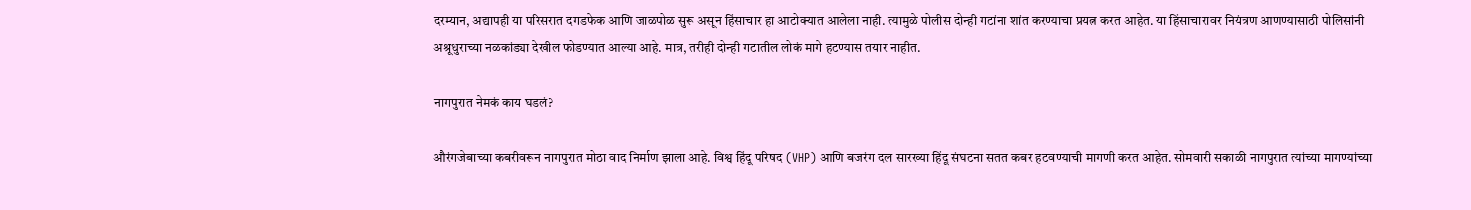दरम्यान, अद्यापही या परिसरात दगडफेक आणि जाळपोळ सुरू असून हिंसाचार हा आटोक्यात आलेला नाही. त्यामुळे पोलीस दोन्ही गटांना शांत करण्याचा प्रयत्न करत आहेत. या हिंसाचारावर नियंत्रण आणण्यासाठी पोलिसांनी अश्रूधुराच्या नळकांड्या देखील फोडण्यात आल्या आहे. मात्र, तरीही दोन्ही गटातील लोकं मागे हटण्यास तयार नाहीत.

नागपुरात नेमकं काय घडलं?

औरंगजेबाच्या कबरीवरून नागपुरात मोठा वाद निर्माण झाला आहे. विश्व हिंदू परिषद (VHP) आणि बजरंग दल सारख्या हिंदू संघटना सतत कबर हटवण्याची मागणी करत आहेत. सोमवारी सकाळी नागपुरात त्यांच्या मागण्यांच्या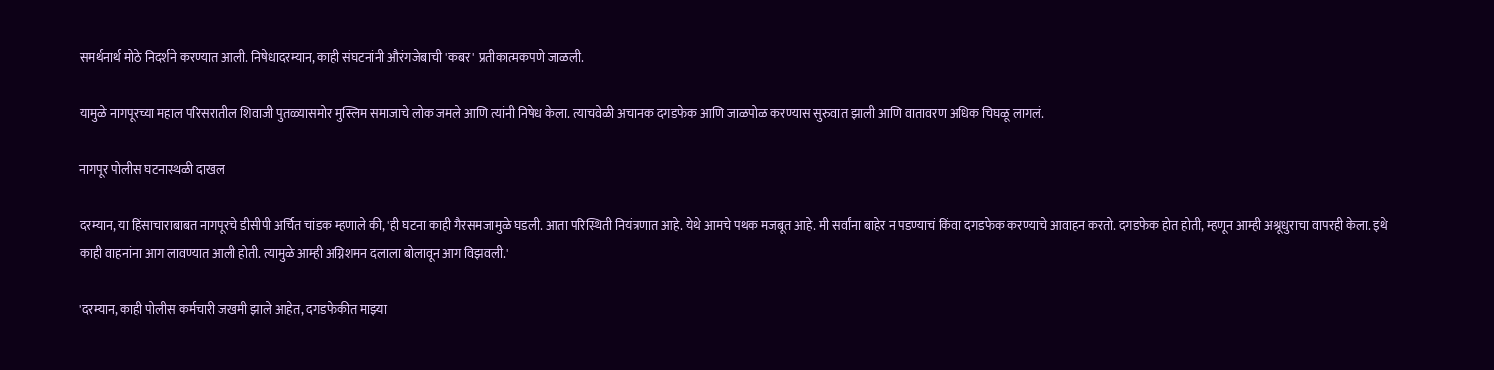समर्थनार्थ मोठे निदर्शने करण्यात आली. निषेधादरम्यान, काही संघटनांनी औरंगजेबाची 'कबर' प्रतीकात्मकपणे जाळली.

यामुळे नागपूरच्या महाल परिसरातील शिवाजी पुतळ्यासमोर मुस्लिम समाजाचे लोक जमले आणि त्यांनी निषेध केला. त्याचवेळी अचानक दगडफेक आणि जाळपोळ करण्यास सुरुवात झाली आणि वातावरण अधिक चिघळू लागलं.

नागपूर पोलीस घटनास्थळी दाखल

दरम्यान, या हिंसाचाराबाबत नागपूरचे डीसीपी अर्चित चांडक म्हणाले की, 'ही घटना काही गैरसमजामुळे घडली. आता परिस्थिती नियंत्रणात आहे. येथे आमचे पथक मजबूत आहे. मी सर्वांना बाहेर न पडण्याचं किंवा दगडफेक करण्याचे आवाहन करतो. दगडफेक होत होती, म्हणून आम्ही अश्रूधुराचा वापरही केला. इथे काही वाहनांना आग लावण्यात आली होती. त्यामुळे आम्ही अग्निशमन दलाला बोलावून आग विझवली.'

'दरम्यान, काही पोलीस कर्मचारी जखमी झाले आहेत, दगडफेकीत माझ्या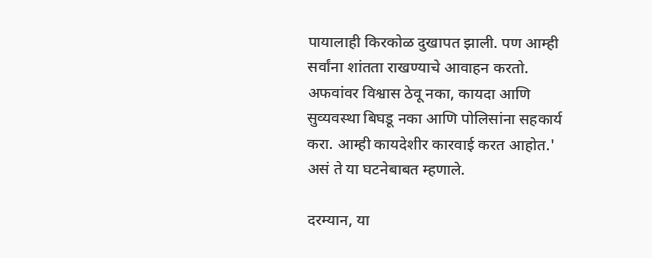पायालाही किरकोळ दुखापत झाली. पण आम्ही सर्वांना शांतता राखण्याचे आवाहन करतो. अफवांवर विश्वास ठेवू नका, कायदा आणि सुव्यवस्था बिघडू नका आणि पोलिसांना सहकार्य करा. आम्ही कायदेशीर कारवाई करत आहोत.' असं ते या घटनेबाबत म्हणाले.

दरम्यान, या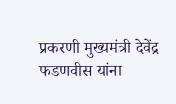प्रकरणी मुख्यमंत्री देवेंद्र फडणवीस यांना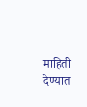माहिती देण्यात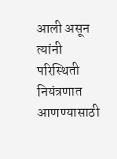आली असून त्यांनी परिस्थिती नियंत्रणात आणण्यासाठी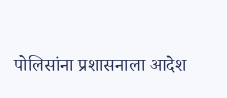पोलिसांना प्रशासनाला आदेश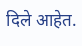दिले आहेत.